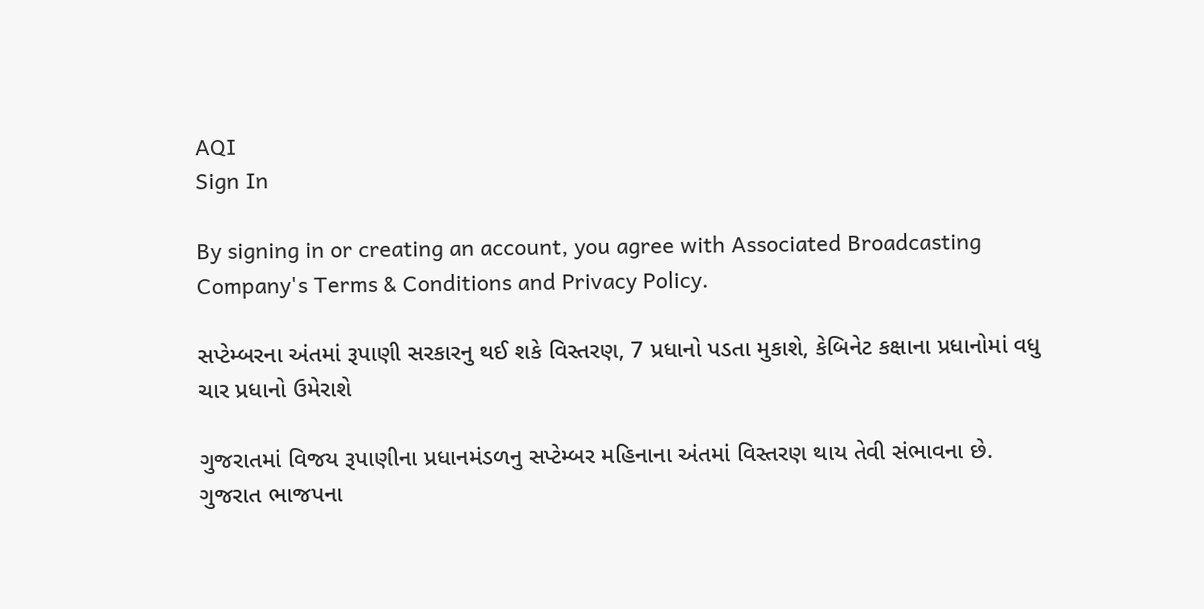AQI
Sign In

By signing in or creating an account, you agree with Associated Broadcasting Company's Terms & Conditions and Privacy Policy.

સપ્ટેમ્બરના અંતમાં રૂપાણી સરકારનુ થઈ શકે વિસ્તરણ, 7 પ્રધાનો પડતા મુકાશે, કેબિનેટ કક્ષાના પ્રધાનોમાં વધુ ચાર પ્રધાનો ઉમેરાશે

ગુજરાતમાં વિજય રૂપાણીના પ્રધાનમંડળનુ સપ્ટેમ્બર મહિનાના અંતમાં વિસ્તરણ થાય તેવી સંભાવના છે. ગુજરાત ભાજપના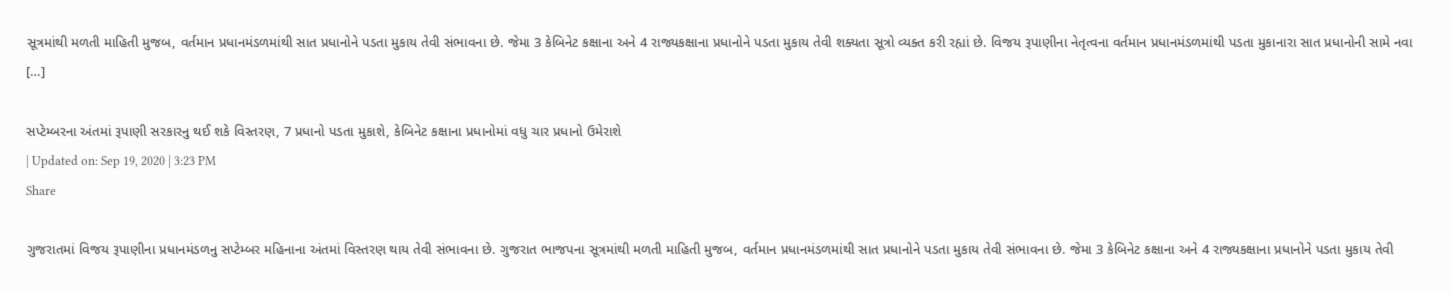સૂત્રમાંથી મળતી માહિતી મુજબ, વર્તમાન પ્રધાનમંડળમાંથી સાત પ્રધાનોને પડતા મુકાય તેવી સંભાવના છે. જેમા 3 કેબિનેટ કક્ષાના અને 4 રાજ્યકક્ષાના પ્રધાનોને પડતા મુકાય તેવી શક્યતા સૂત્રો વ્યક્ત કરી રહ્યાં છે. વિજય રૂપાણીના નેતૃત્વના વર્તમાન પ્રધાનમંડળમાંથી પડતા મુકાનારા સાત પ્રધાનોની સામે નવા […]

સપ્ટેમ્બરના અંતમાં રૂપાણી સરકારનુ થઈ શકે વિસ્તરણ, 7 પ્રધાનો પડતા મુકાશે, કેબિનેટ કક્ષાના પ્રધાનોમાં વધુ ચાર પ્રધાનો ઉમેરાશે
| Updated on: Sep 19, 2020 | 3:23 PM
Share

ગુજરાતમાં વિજય રૂપાણીના પ્રધાનમંડળનુ સપ્ટેમ્બર મહિનાના અંતમાં વિસ્તરણ થાય તેવી સંભાવના છે. ગુજરાત ભાજપના સૂત્રમાંથી મળતી માહિતી મુજબ, વર્તમાન પ્રધાનમંડળમાંથી સાત પ્રધાનોને પડતા મુકાય તેવી સંભાવના છે. જેમા 3 કેબિનેટ કક્ષાના અને 4 રાજ્યકક્ષાના પ્રધાનોને પડતા મુકાય તેવી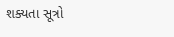શક્યતા સૂત્રો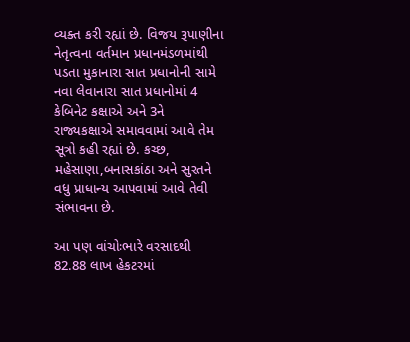વ્યક્ત કરી રહ્યાં છે. વિજય રૂપાણીના નેતૃત્વના વર્તમાન પ્રધાનમંડળમાંથી પડતા મુકાનારા સાત પ્રધાનોની સામે નવા લેવાનારા સાત પ્રધાનોમાં 4 કેબિનેટ કક્ષાએ અને 3ને રાજ્યકક્ષાએ સમાવવામાં આવે તેમ સૂત્રો કહી રહ્યાં છે. કચ્છ, મહેસાણા,બનાસકાંઠા અને સુરતને વધુ પ્રાધાન્ય આપવામાં આવે તેવી સંભાવના છે.

આ પણ વાંચોઃભારે વરસાદથી 82.88 લાખ હેકટરમાં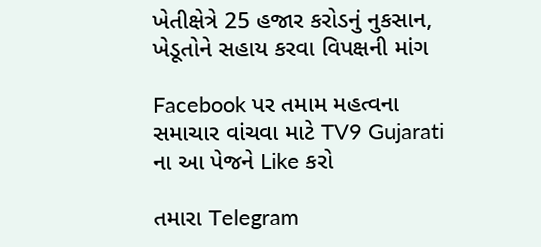ખેતીક્ષેત્રે 25 હજાર કરોડનું નુકસાન, ખેડૂતોને સહાય કરવા વિપક્ષની માંગ

Facebook પર તમામ મહત્વના સમાચાર વાંચવા માટે TV9 Gujarati ના આ પેજને Like કરો

તમારા Telegram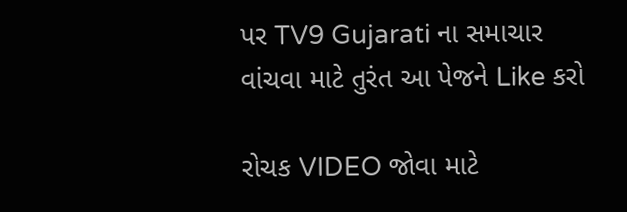પર TV9 Gujarati ના સમાચાર વાંચવા માટે તુરંત આ પેજને Like કરો

રોચક VIDEO જોવા માટે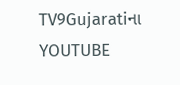TV9Gujaratiના YOUTUBE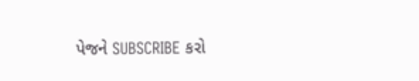પેજને SUBSCRIBE કરો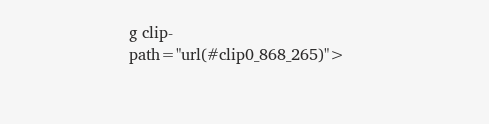g clip-path="url(#clip0_868_265)">